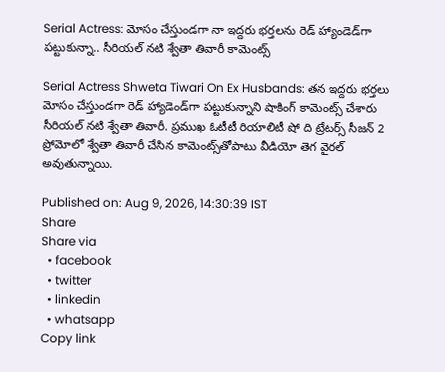Serial Actress: మోసం చేస్తుండగా నా ఇద్దరు భర్తలను రెడ్ హ్యాండెడ్‌గా పట్టుకున్నా.. సీరియల్ నటి శ్వేతా తివారీ కామెంట్స్

Serial Actress Shweta Tiwari On Ex Husbands: తన ఇద్దరు భర్తలు మోసం చేస్తుండగా రెడ్ హ్యాడెండ్‌గా పట్టుకున్నాని షాకింగ్ కామెంట్స్ చేశారు సీరియల్ నటి శ్వేతా తివారీ. ప్రముఖ ఓటీటీ రియాలిటీ షో ది ట్రేటర్స్ సీజన్ 2 ప్రోమోలో శ్వేతా తివారీ చేసిన కామెంట్స్‌తోపాటు వీడియో తెగ వైరల్ అవుతున్నాయి.

Published on: Aug 9, 2026, 14:30:39 IST
Share
Share via
  • facebook
  • twitter
  • linkedin
  • whatsapp
Copy link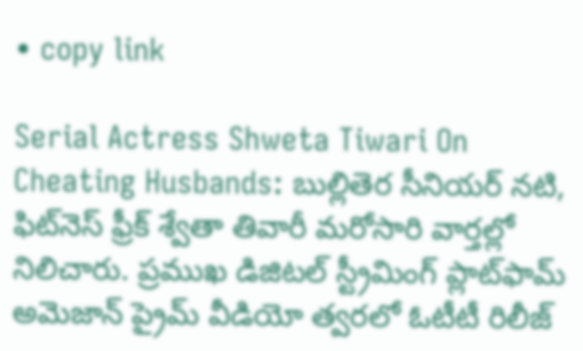• copy link

Serial Actress Shweta Tiwari On Cheating Husbands: బుల్లితెర సీనియర్ నటి, ఫిట్‌నెస్ ఫ్రీక్ శ్వేతా తివారీ మరోసారి వార్తల్లో నిలిచారు. ప్రముఖ డిజిటల్ స్ట్రీమింగ్ ప్లాట్‌ఫామ్ అమెజాన్ ప్రైమ్ వీడియో త్వరలో ఓటీటీ రిలీజ్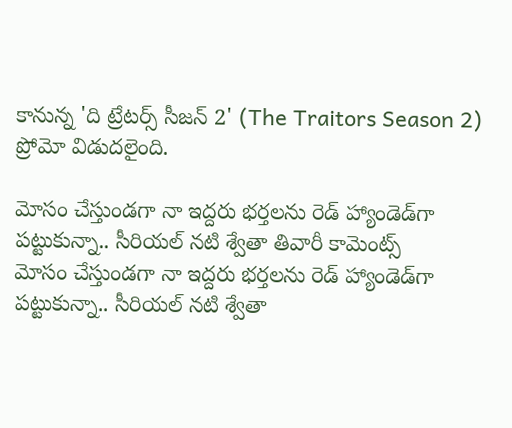కానున్న 'ది ట్రేటర్స్ సీజన్ 2' (The Traitors Season 2) ప్రోమో విడుదలైంది.

మోసం చేస్తుండగా నా ఇద్దరు భర్తలను రెడ్ హ్యాండెడ్‌గా పట్టుకున్నా.. సీరియల్ నటి శ్వేతా తివారీ కామెంట్స్
మోసం చేస్తుండగా నా ఇద్దరు భర్తలను రెడ్ హ్యాండెడ్‌గా పట్టుకున్నా.. సీరియల్ నటి శ్వేతా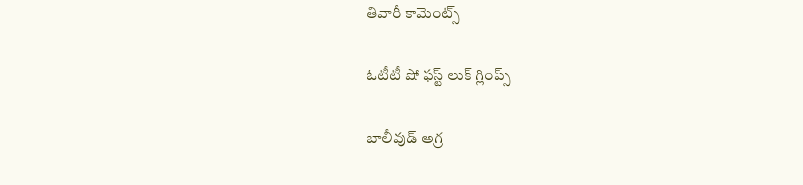తివారీ కామెంట్స్

ఓటీటీ షో ఫస్ట్ లుక్ గ్లింప్స్

బాలీవుడ్ అగ్ర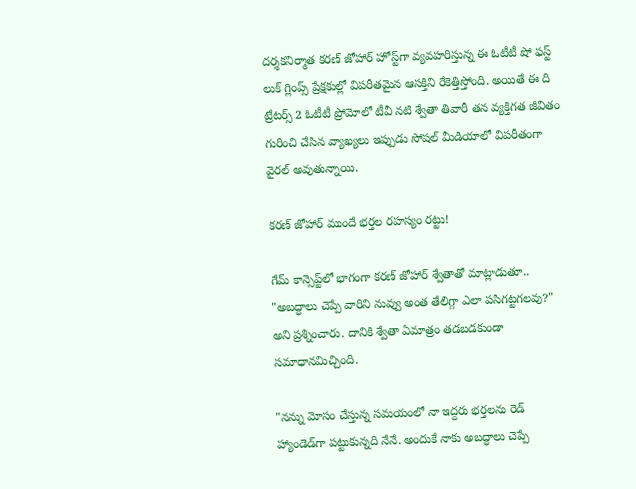దర్శకనిర్మాత కరణ్ జోహార్ హోస్ట్‌గా వ్యవహరిస్తున్న ఈ ఓటీటీ షో ఫస్ట్ లుక్ గ్లింప్స్ ప్రేక్షకుల్లో విపరీతమైన ఆసక్తిని రేకెత్తిస్తోంది. అయితే ఈ ది ట్రేటర్స్ 2 ఓటీటీ ప్రోమోలో టీవీ నటి శ్వేతా తివారీ తన వ్యక్తిగత జీవితం గురించి చేసిన వ్యాఖ్యలు ఇప్పుడు సోషల్ మీడియాలో విపరీతంగా వైరల్ అవుతున్నాయి.

కరణ్ జోహార్ ముందే భర్తల రహస్యం రట్టు!

గేమ్ కాన్సెప్ట్‌లో భాగంగా కరణ్ జోహార్ శ్వేతాతో మాట్లాడుతూ.. "అబద్ధాలు చెప్పే వారిని నువ్వు అంత తేలిగ్గా ఎలా పసిగట్టగలవు?" అని ప్రశ్నించారు. దానికి శ్వేతా ఏమాత్రం తడబడకుండా సమాధానమిచ్చింది.

"నన్ను మోసం చేస్తున్న సమయంలో నా ఇద్దరు భర్తలను రెడ్ హ్యాండెడ్‌గా పట్టుకున్నది నేనే. అందుకే నాకు అబద్ధాలు చెప్పే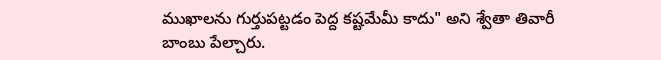ముఖాలను గుర్తుపట్టడం పెద్ద కష్టమేమీ కాదు" అని శ్వేతా తివారీ బాంబు పేల్చారు.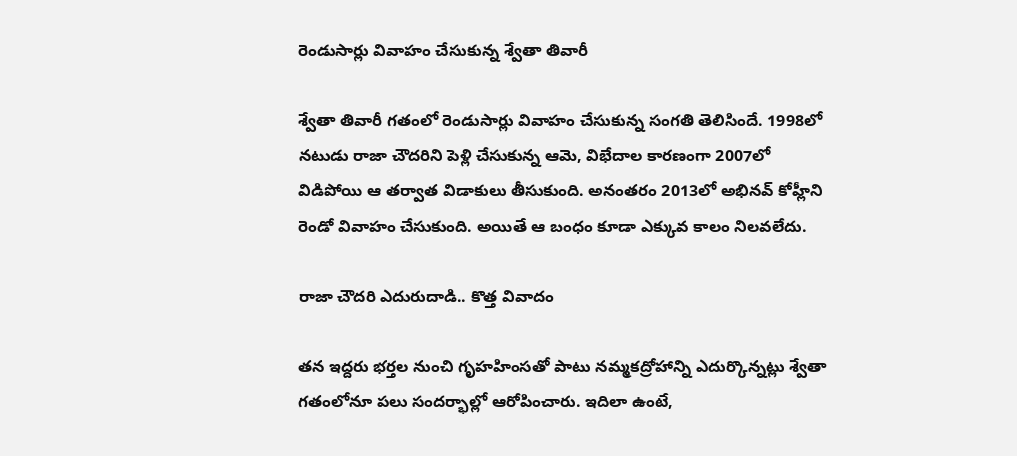రెండుసార్లు వివాహం చేసుకున్న శ్వేతా తివారీ

శ్వేతా తివారీ గతంలో రెండుసార్లు వివాహం చేసుకున్న సంగతి తెలిసిందే. 1998లో నటుడు రాజా చౌదరిని పెళ్లి చేసుకున్న ఆమె, విభేదాల కారణంగా 2007లో విడిపోయి ఆ తర్వాత విడాకులు తీసుకుంది. అనంతరం 2013లో అభినవ్ కోహ్లీని రెండో వివాహం చేసుకుంది. అయితే ఆ బంధం కూడా ఎక్కువ కాలం నిలవలేదు.

రాజా చౌదరి ఎదురుదాడి.. కొత్త వివాదం

తన ఇద్దరు భర్తల నుంచి గృహహింసతో పాటు నమ్మకద్రోహాన్ని ఎదుర్కొన్నట్లు శ్వేతా గతంలోనూ పలు సందర్భాల్లో ఆరోపించారు. ఇదిలా ఉంటే,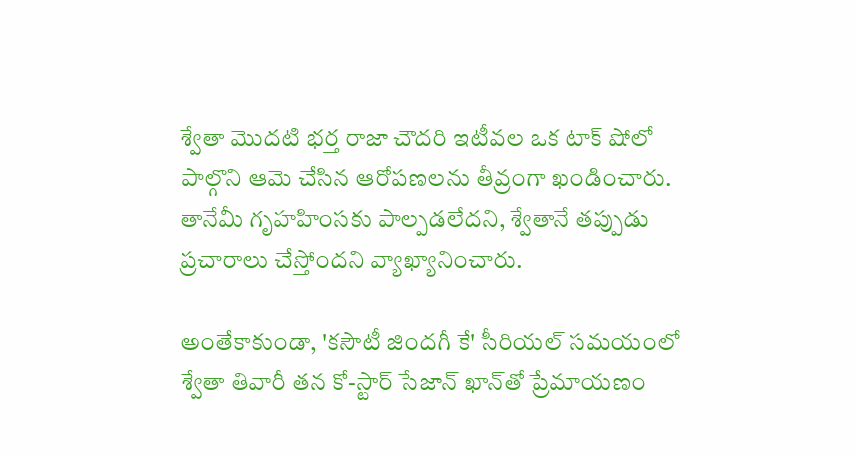శ్వేతా మొదటి భర్త రాజా చౌదరి ఇటీవల ఒక టాక్ షోలో పాల్గొని ఆమె చేసిన ఆరోపణలను తీవ్రంగా ఖండించారు. తానేమీ గృహహింసకు పాల్పడలేదని, శ్వేతానే తప్పుడు ప్రచారాలు చేస్తోందని వ్యాఖ్యానించారు.

అంతేకాకుండా, 'కసౌటీ జిందగీ కే' సీరియల్ సమయంలో శ్వేతా తివారీ తన కో-స్టార్ సేజాన్ ఖాన్‌తో ప్రేమాయణం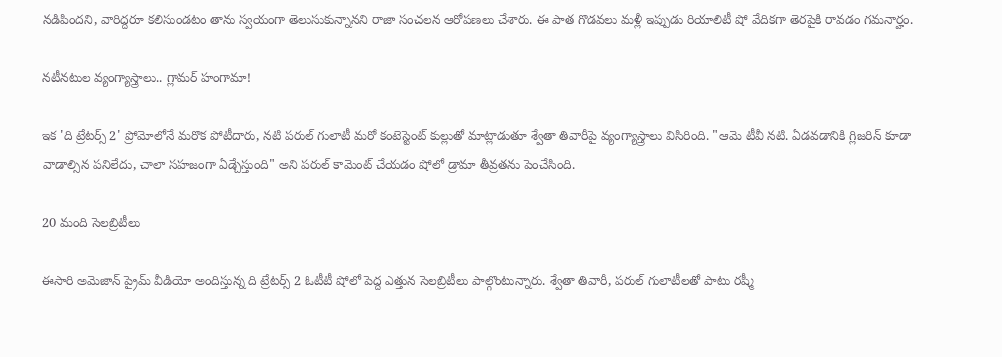నడిపిందని, వారిద్దరూ కలిసుండటం తాను స్వయంగా తెలుసుకున్నానని రాజా సంచలన ఆరోపణలు చేశారు. ఈ పాత గొడవలు మళ్లీ ఇప్పుడు రియాలిటీ షో వేదికగా తెరపైకి రావడం గమనార్హం.

నటీనటుల వ్యంగ్యాస్త్రాలు.. గ్లామర్ హంగామా!

ఇక 'ది ట్రేటర్స్ 2' ప్రోమోలోనే మరొక పోటీదారు, నటి పరుల్ గులాటీ మరో కంటెస్టెంట్ కుల్లుతో మాట్లాడుతూ శ్వేతా తివారీపై వ్యంగ్యాస్త్రాలు విసిరింది. "ఆమె టీవీ నటి. ఏడవడానికి గ్లిజరిన్ కూడా వాడాల్సిన పనిలేదు, చాలా సహజంగా ఏడ్చేస్తుంది" అని పరుల్ కామెంట్ చేయడం షోలో డ్రామా తీవ్రతను పెంచేసింది.

20 మంది సెలబ్రిటీలు

ఈసారి అమెజాన్ ప్రైమ్ వీడియో అందిస్తున్న ది ట్రేటర్స్ 2 ఓటీటీ షోలో పెద్ద ఎత్తున సెలబ్రిటీలు పాల్గొంటున్నారు. శ్వేతా తివారీ, పరుల్ గులాటీలతో పాటు రష్మీ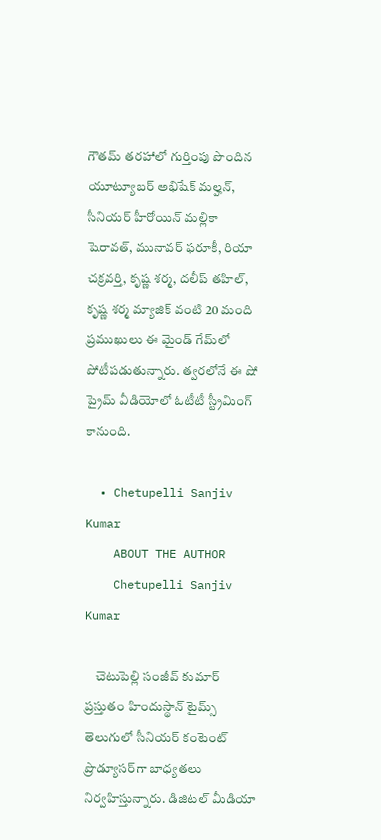గౌతమ్ తరహాలో గుర్తింపు పొందిన యూట్యూబర్ అభిషేక్ మల్హన్, సీనియర్ హీరోయిన్ మల్లికా షెరావత్, మునావర్ ఫరూకీ, రియా చక్రవర్తి, కృష్ణ శర్మ, దలీప్ తహిల్, కృష్ణ శర్మ మ్యాజిక్ వంటి 20 మంది ప్రముఖులు ఈ మైండ్ గేమ్‌లో పోటీపడుతున్నారు. త్వరలోనే ఈ షో ప్రైమ్ వీడియోలో ఓటీటీ స్ట్రీమింగ్ కానుంది.

  • Chetupelli Sanjiv Kumar
    ABOUT THE AUTHOR
    Chetupelli Sanjiv Kumar

    చెటుపెల్లి సంజీవ్ కుమార్ ప్రస్తుతం హిందుస్థాన్ టైమ్స్ తెలుగులో సీనియర్ కంటెంట్ ప్రొడ్యూసర్‌గా బాధ్యతలు నిర్వహిస్తున్నారు. డిజిటల్ మీడియా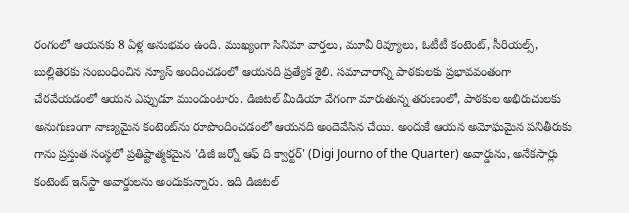రంగంలో ఆయనకు 8 ఏళ్ల అనుభవం ఉంది. ముఖ్యంగా సినిమా వార్తలు, మూవీ రివ్యూలు, ఓటీటీ కంటెంట్, సీరియల్స్, బుల్లితెరకు సంబంధించిన న్యూస్ అందించడంలో ఆయనది ప్రత్యేక శైలి. సమాచారాన్ని పాఠకులకు ప్రభావవంతంగా చేరవేయడంలో ఆయన ఎప్పుడూ ముందుంటారు. డిజిటల్ మీడియా వేగంగా మారుతున్న తరుణంలో, పాఠకుల అభిరుచులకు అనుగుణంగా నాణ్యమైన కంటెంట్‌ను రూపొందించడంలో ఆయనది అందెవేసిన చేయి. అందుకే ఆయన అమోఘమైన పనితీరుకు గాను ప్రస్తుత సంస్థలో ప్రతిష్టాత్మకమైన 'డిజీ జర్నో ఆఫ్ ది క్వార్టర్' (Digi Journo of the Quarter) అవార్డును, అనేకసార్లు కంటెంట్ ఇన్‌స్టా అవార్డులను అందుకున్నారు. ఇది డిజిటల్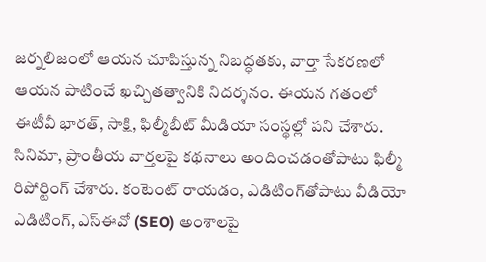జర్నలిజంలో ఆయన చూపిస్తున్న నిబద్ధతకు, వార్తా సేకరణలో ఆయన పాటించే ఖచ్చితత్వానికి నిదర్శనం. ఈయన గతంలో ఈటీవీ భారత్, సాక్షి, ఫిల్మీబీట్ మీడియా సంస్థల్లో పని చేశారు. సినిమా, ప్రాంతీయ వార్తలపై కథనాలు అందించడంతోపాటు ఫిల్మీ రిపోర్టింగ్ చేశారు. కంటెంట్ రాయడం, ఎడిటింగ్‌తోపాటు వీడియో ఎడిటింగ్, ఎస్‌ఈవో (SEO) అంశాలపై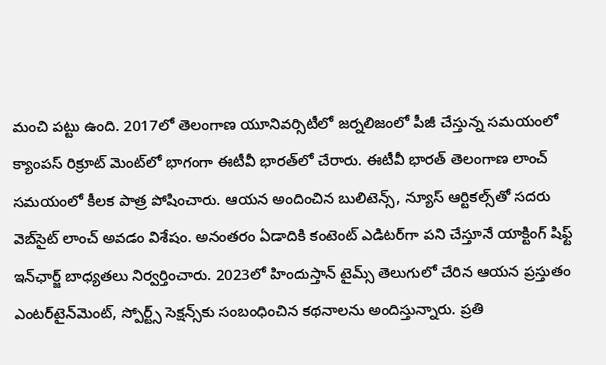మంచి పట్టు ఉంది. 2017లో తెలంగాణ యూనివర్సిటీలో జర్నలిజంలో పీజీ చేస్తున్న సమయంలో క్యాంపస్ రిక్రూట్ మెంట్‌లో భాగంగా ఈటీవీ భారత్‌లో చేరారు. ఈటీవీ భారత్ తెలంగాణ లాంచ్ సమయంలో కీలక పాత్ర పోషించారు. ఆయన అందించిన బులిటెన్స్, న్యూస్ ఆర్టికల్స్‌తో సదరు వెబ్‌సైట్ లాంచ్ అవడం విశేషం. అనంతరం ఏడాదికి కంటెంట్ ఎడిటర్‌గా పని చేస్తూనే యాక్టింగ్ షిఫ్ట్ ఇన్‌ఛార్జ్ బాధ్యతలు నిర్వర్తించారు. 2023లో హిందుస్తాన్ టైమ్స్ తెలుగులో చేరిన ఆయన ప్రస్తుతం ఎంటర్‌టైన్‌మెంట్, స్పోర్ట్స్ సెక్షన్స్‌కు సంబంధించిన కథనాలను అందిస్తున్నారు. ప్రతి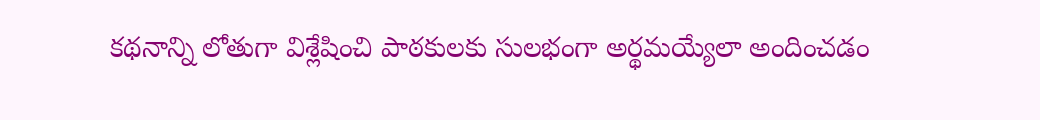కథనాన్ని లోతుగా విశ్లేషించి పాఠకులకు సులభంగా అర్థమయ్యేలా అందించడం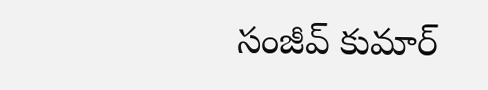సంజీవ్ కుమార్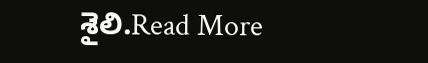శైలి.Read More